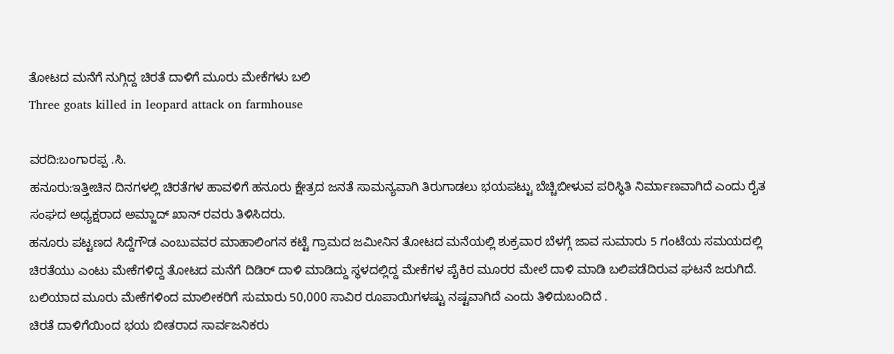ತೋಟದ ಮನೆಗೆ ನುಗ್ಗಿದ್ದ ಚಿರತೆ ದಾಳಿಗೆ ಮೂರು ಮೇಕೆಗಳು ಬಲಿ
Three goats killed in leopard attack on farmhouse

ವರದಿ:ಬಂಗಾರಪ್ಪ .ಸಿ.
ಹನೂರು:ಇತ್ತೀಚಿನ ದಿನಗಳಲ್ಲಿ ಚಿರತೆಗಳ ಹಾವಳಿಗೆ ಹನೂರು ಕ್ಷೇತ್ರದ ಜನತೆ ಸಾಮನ್ಯವಾಗಿ ತಿರುಗಾಡಲು ಭಯಪಟ್ಟು ಬೆಚ್ಚಿಬೀಳುವ ಪರಿಸ್ಥಿತಿ ನಿರ್ಮಾಣವಾಗಿದೆ ಎಂದು ರೈತ ಸಂಘದ ಅಧ್ಯಕ್ಷರಾದ ಅಮ್ಜಾದ್ ಖಾನ್ ರವರು ತಿಳಿಸಿದರು.
ಹನೂರು ಪಟ್ಟಣದ ಸಿದ್ದೆಗೌಡ ಎಂಬುವವರ ಮಾಹಾಲಿಂಗನ ಕಟ್ಟೆ ಗ್ರಾಮದ ಜಮೀನಿನ ತೋಟದ ಮನೆಯಲ್ಲಿ ಶುಕ್ರವಾರ ಬೆಳಗ್ಗೆ ಜಾವ ಸುಮಾರು 5 ಗಂಟೆಯ ಸಮಯದಲ್ಲಿ ಚಿರತೆಯು ಎಂಟು ಮೇಕೆಗಳಿದ್ದ ತೋಟದ ಮನೆಗೆ ದಿಡಿರ್ ದಾಳಿ ಮಾಡಿದ್ದು ಸ್ಥಳದಲ್ಲಿದ್ದ ಮೇಕೆಗಳ ಪೈಕಿರ ಮೂರರ ಮೇಲೆ ದಾಳಿ ಮಾಡಿ ಬಲಿಪಡೆದಿರುವ ಘಟನೆ ಜರುಗಿದೆ.
ಬಲಿಯಾದ ಮೂರು ಮೇಕೆಗಳಿಂದ ಮಾಲೀಕರಿಗೆ ಸುಮಾರು 50,000 ಸಾವಿರ ರೂಪಾಯಿಗಳಷ್ಟು ನಷ್ಟವಾಗಿದೆ ಎಂದು ತಿಳಿದುಬಂದಿದೆ .
ಚಿರತೆ ದಾಳಿಗೆಯಿಂದ ಭಯ ಬೀತರಾದ ಸಾರ್ವಜನಿಕರು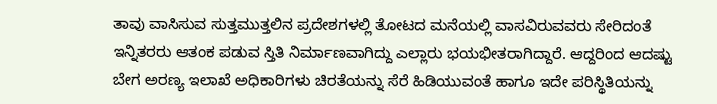ತಾವು ವಾಸಿಸುವ ಸುತ್ತಮುತ್ತಲಿನ ಪ್ರದೇಶಗಳಲ್ಲಿ ತೋಟದ ಮನೆಯಲ್ಲಿ ವಾಸವಿರುವವರು ಸೇರಿದಂತೆ ಇನ್ನಿತರರು ಆತಂಕ ಪಡುವ ಸ್ತಿತಿ ನಿರ್ಮಾಣವಾಗಿದ್ದು ಎಲ್ಲಾರು ಭಯಭೀತರಾಗಿದ್ದಾರೆ. ಆದ್ದರಿಂದ ಆದಷ್ಟು ಬೇಗ ಅರಣ್ಯ ಇಲಾಖೆ ಅಧಿಕಾರಿಗಳು ಚಿರತೆಯನ್ನು ಸೆರೆ ಹಿಡಿಯುವಂತೆ ಹಾಗೂ ಇದೇ ಪರಿಸ್ಥಿತಿಯನ್ನು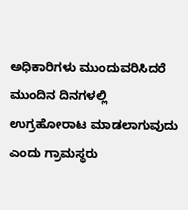ಅಧಿಕಾರಿಗಳು ಮುಂದುವರಿಸಿದರೆ ಮುಂದಿನ ದಿನಗಳಲ್ಲಿ ಉಗ್ರಹೋರಾಟ ಮಾಡಲಾಗುವುದು ಎಂದು ಗ್ರಾಮಸ್ಥರು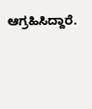ಆಗ್ರಹಿಸಿದ್ದಾರೆ.